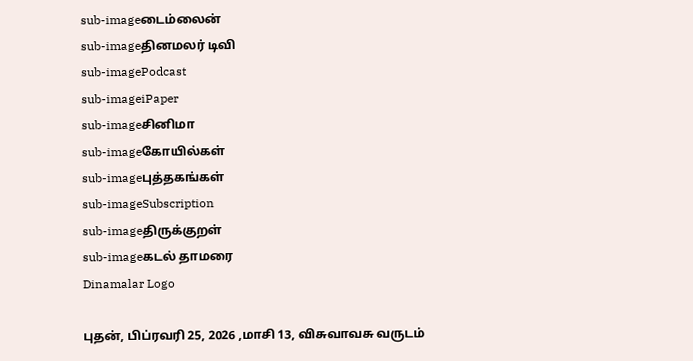sub-imageடைம்லைன்
sub-imageதினமலர் டிவி
sub-imagePodcast
sub-imageiPaper
sub-imageசினிமா
sub-imageகோயில்கள்
sub-imageபுத்தகங்கள்
sub-imageSubscription
sub-imageதிருக்குறள்
sub-imageகடல் தாமரை
Dinamalar Logo

புதன், பிப்ரவரி 25, 2026 ,மாசி 13, விசுவாவசு வருடம்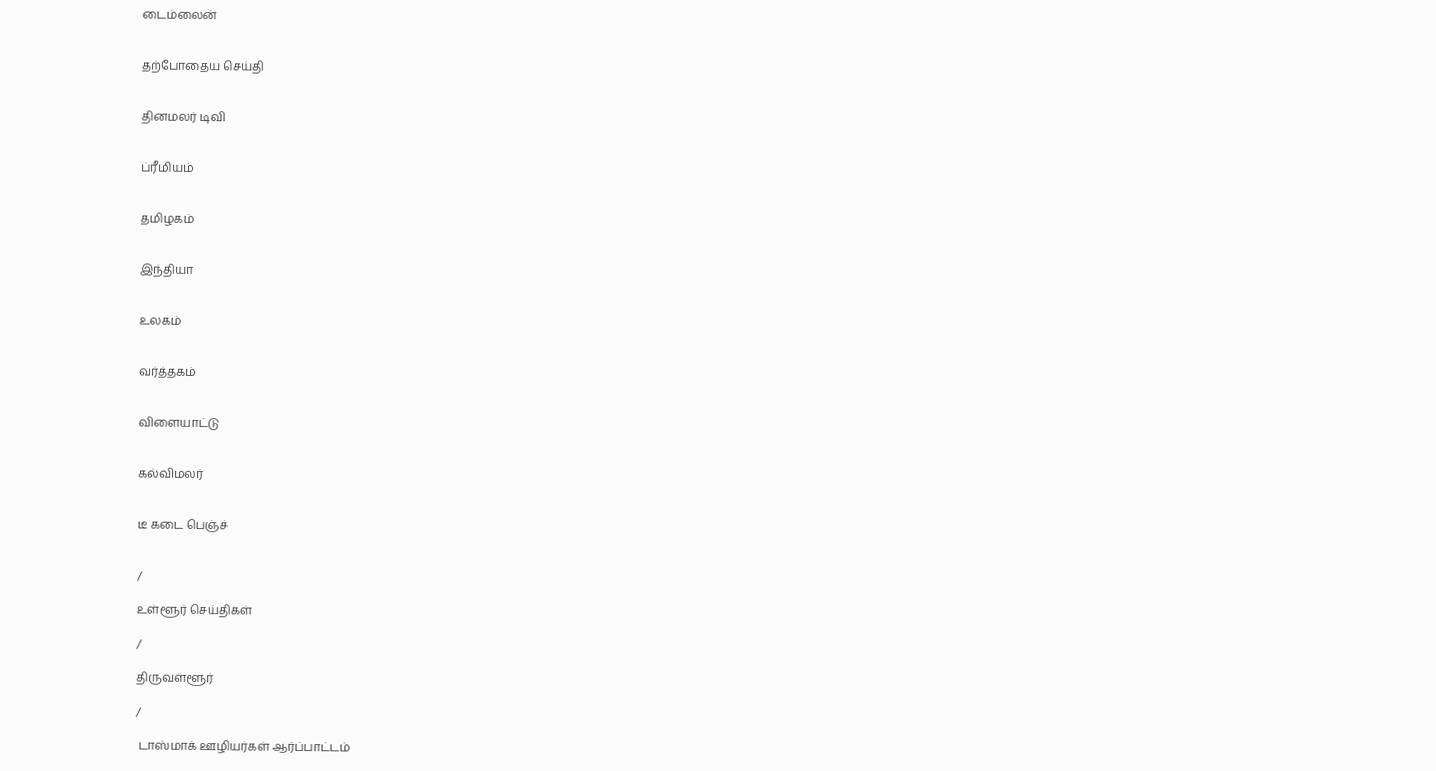டைம்லைன்


தற்போதைய செய்தி


தினமலர் டிவி


ப்ரீமியம்


தமிழகம்


இந்தியா


உலகம்


வர்த்தகம்


விளையாட்டு


கல்விமலர்


டீ கடை பெஞ்ச்


/

உள்ளூர் செய்திகள்

/

திருவள்ளூர்

/

 டாஸ்மாக் ஊழியர்கள் ஆர்ப்பாட்டம்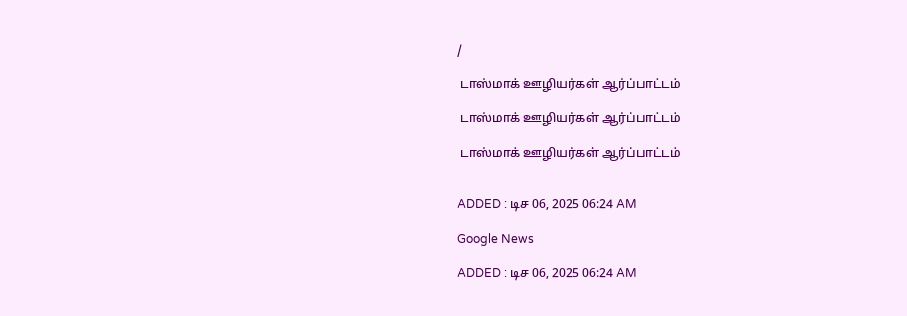/

 டாஸ்மாக் ஊழியர்கள் ஆர்ப்பாட்டம்

 டாஸ்மாக் ஊழியர்கள் ஆர்ப்பாட்டம்

 டாஸ்மாக் ஊழியர்கள் ஆர்ப்பாட்டம்


ADDED : டிச 06, 2025 06:24 AM

Google News

ADDED : டிச 06, 2025 06:24 AM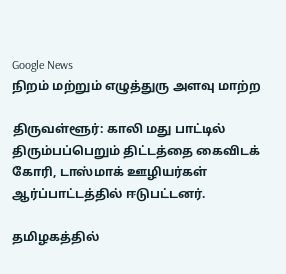Google News
நிறம் மற்றும் எழுத்துரு அளவு மாற்ற

திருவள்ளூர்: காலி மது பாட்டில் திரும்பப்பெறும் திட்டத்தை கைவிடக் கோரி, டாஸ்மாக் ஊழியர்கள் ஆர்ப்பாட்டத்தில் ஈடுபட்டனர்.

தமிழகத்தில்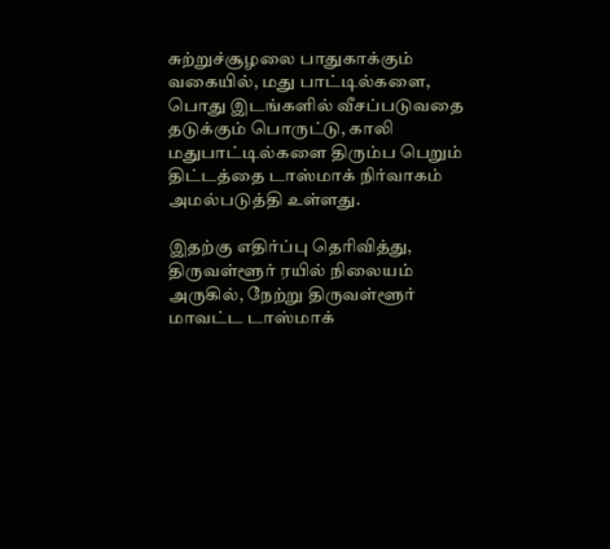சுற்றுச்சூழலை பாதுகாக்கும் வகையில், மது பாட்டில்களை, பொது இடங்களில் வீசப்படுவதை தடுக்கும் பொருட்டு, காலி மதுபாட்டில்களை திரும்ப பெறும் திட்டத்தை டாஸ்மாக் நிர்வாகம் அமல்படுத்தி உள்ளது.

இதற்கு எதிர்ப்பு தெரிவித்து, திருவள்ளூர் ரயில் நிலையம் அருகில், நேற்று திருவள்ளூர் மாவட்ட டாஸ்மாக்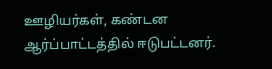ஊழியர்கள், கண்டன ஆர்ப்பாட்டத்தில் ஈடுபட்டனர்.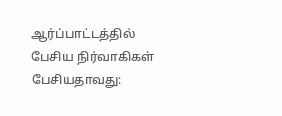ஆர்ப்பாட்டத்தில் பேசிய நிர்வாகிகள் பேசியதாவது: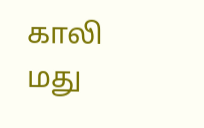காலி மது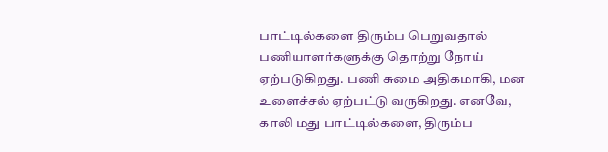பாட்டில்களை திரும்ப பெறுவதால் பணியாளர்களுக்கு தொற்று நோய் ஏற்படுகிறது. பணி சுமை அதிகமாகி, மன உளைச்சல் ஏற்பட்டு வருகிறது. எனவே, காலி மது பாட்டில்களை, திரும்ப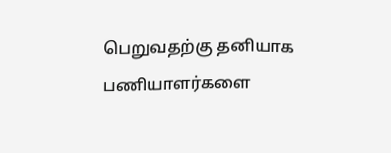பெறுவதற்கு தனியாக பணியாளர்களை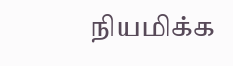நியமிக்க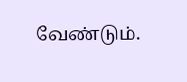வேண்டும்.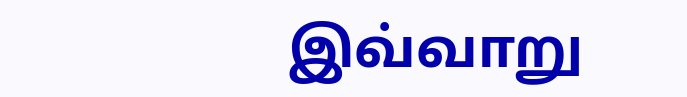இவ்வாறு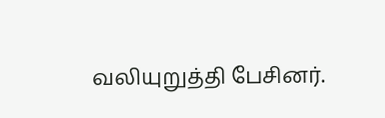வலியுறுத்தி பேசினர்.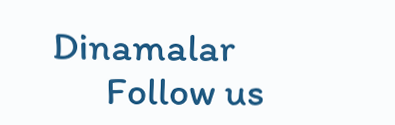Dinamalar
      Follow us